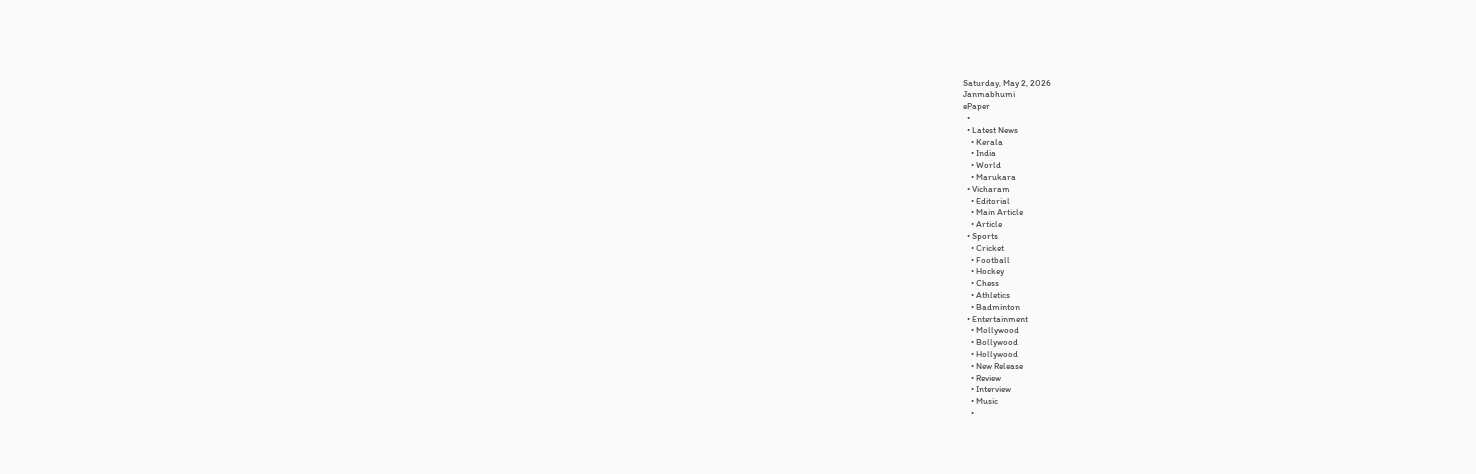Saturday, May 2, 2026
Janmabhumi
ePaper
  •
  • Latest News
    • Kerala
    • India
    • World
    • Marukara
  • Vicharam
    • Editorial
    • Main Article
    • Article
  • Sports
    • Cricket
    • Football
    • Hockey
    • Chess
    • Athletics
    • Badminton
  • Entertainment
    • Mollywood
    • Bollywood
    • Hollywood
    • New Release
    • Review
    • Interview
    • Music
    •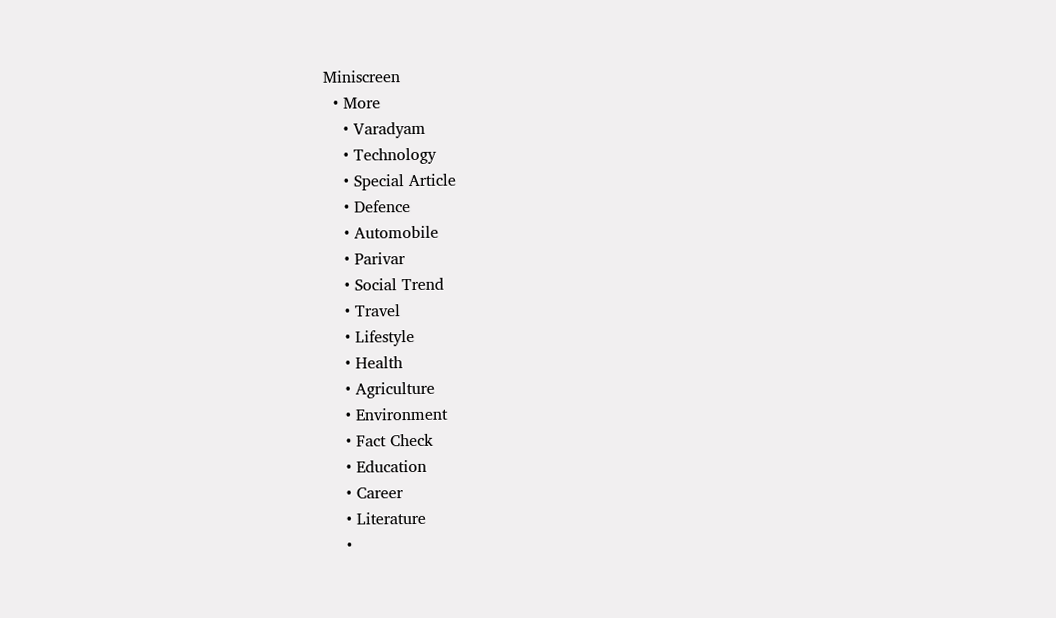Miniscreen
  • More
    • Varadyam
    • Technology
    • Special Article
    • Defence
    • Automobile
    • Parivar
    • Social Trend
    • Travel
    • Lifestyle
    • Health
    • Agriculture
    • Environment
    • Fact Check
    • Education
    • Career
    • Literature
    •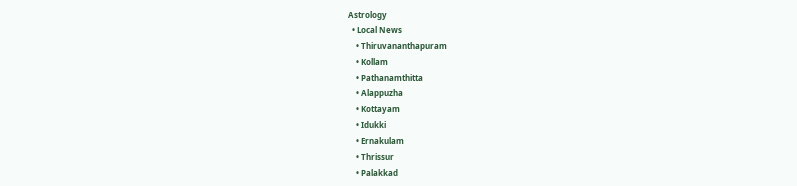Astrology
  • Local News
    • Thiruvananthapuram
    • Kollam
    • Pathanamthitta
    • Alappuzha
    • Kottayam
    • Idukki
    • Ernakulam
    • Thrissur
    • Palakkad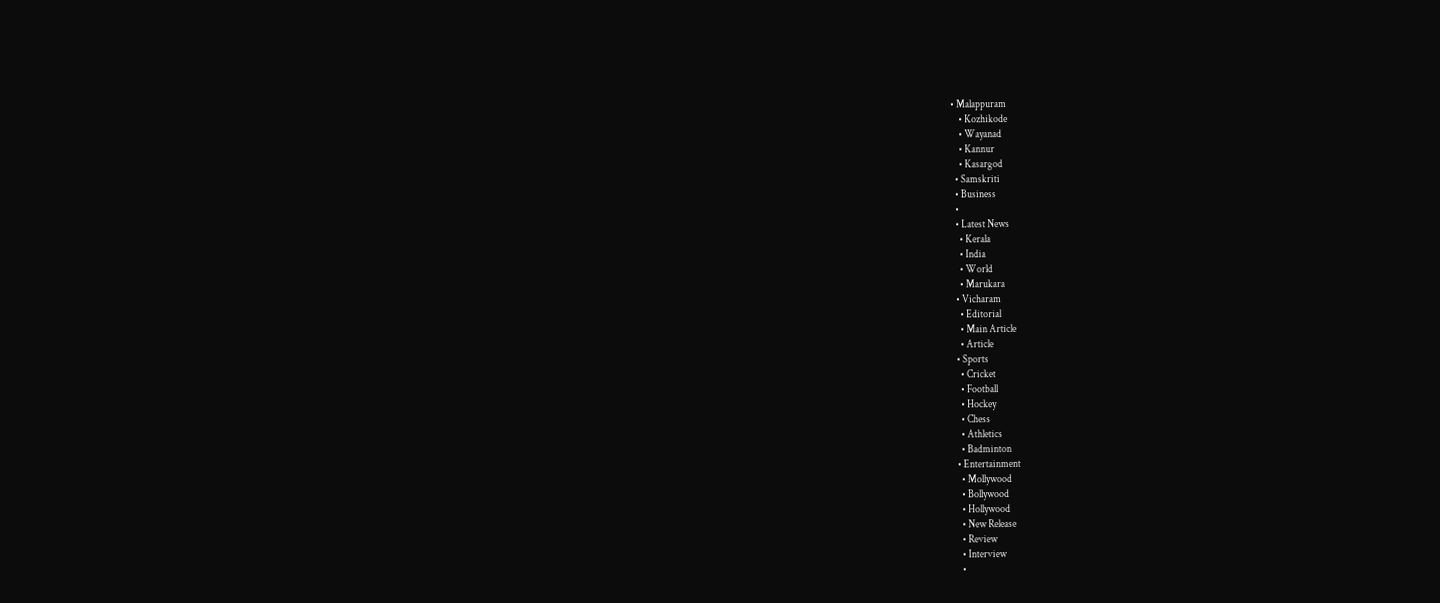• Malappuram
    • Kozhikode
    • Wayanad
    • Kannur
    • Kasargod
  • Samskriti
  • Business
  •
  • Latest News
    • Kerala
    • India
    • World
    • Marukara
  • Vicharam
    • Editorial
    • Main Article
    • Article
  • Sports
    • Cricket
    • Football
    • Hockey
    • Chess
    • Athletics
    • Badminton
  • Entertainment
    • Mollywood
    • Bollywood
    • Hollywood
    • New Release
    • Review
    • Interview
    •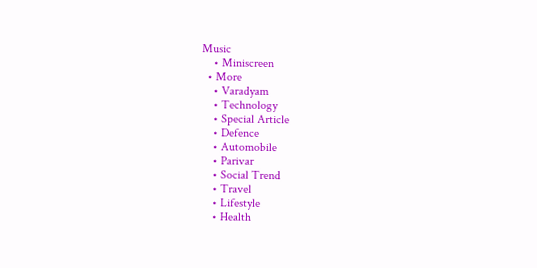Music
    • Miniscreen
  • More
    • Varadyam
    • Technology
    • Special Article
    • Defence
    • Automobile
    • Parivar
    • Social Trend
    • Travel
    • Lifestyle
    • Health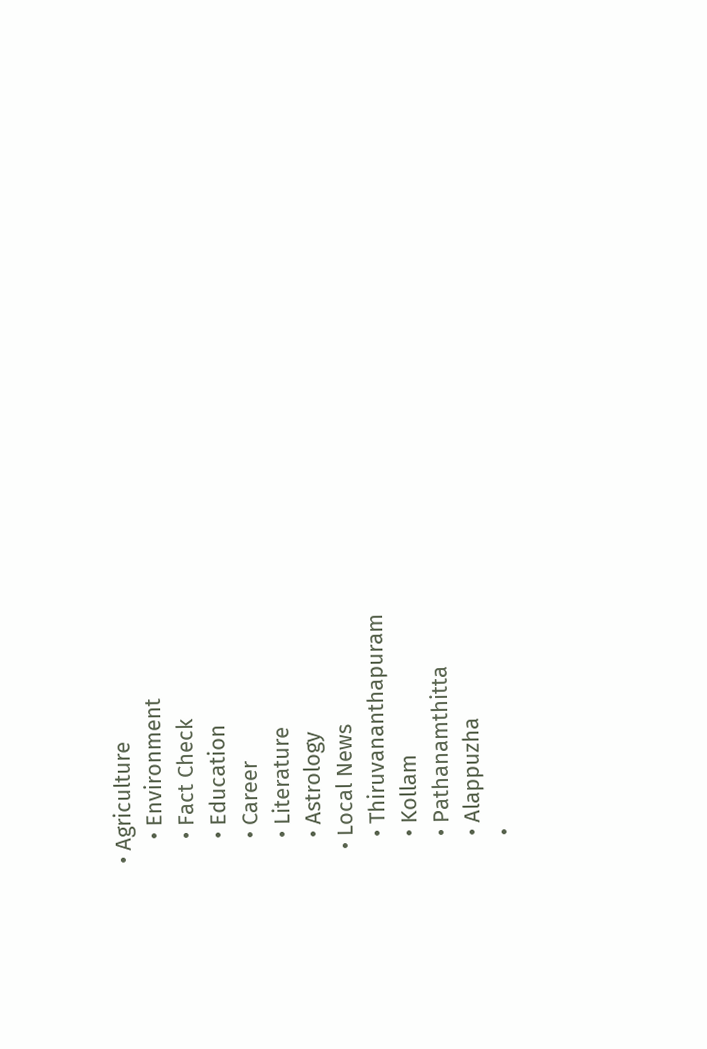• Agriculture
    • Environment
    • Fact Check
    • Education
    • Career
    • Literature
    • Astrology
  • Local News
    • Thiruvananthapuram
    • Kollam
    • Pathanamthitta
    • Alappuzha
    •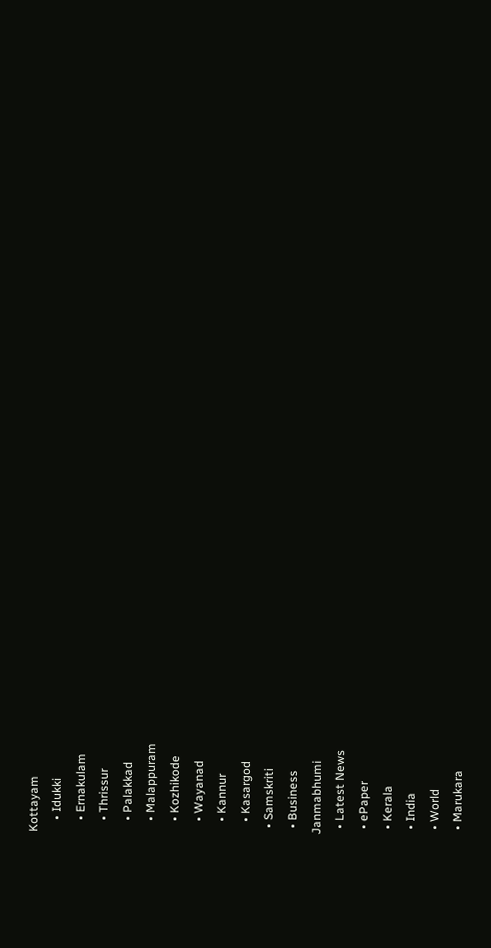Kottayam
    • Idukki
    • Ernakulam
    • Thrissur
    • Palakkad
    • Malappuram
    • Kozhikode
    • Wayanad
    • Kannur
    • Kasargod
  • Samskriti
  • Business
Janmabhumi
  • Latest News
  • ePaper
  • Kerala
  • India
  • World
  • Marukara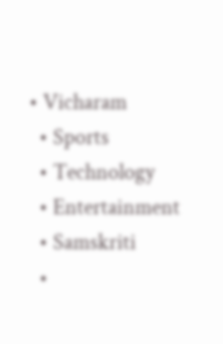• Vicharam
  • Sports
  • Technology
  • Entertainment
  • Samskriti
  •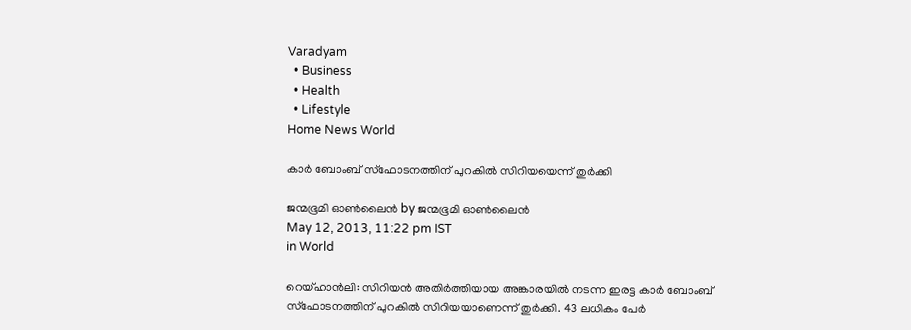Varadyam
  • Business
  • Health
  • Lifestyle
Home News World

കാര്‍ ബോംബ്‌ സ്ഫോടനത്തിന്‌ പുറകില്‍ സിറിയയെന്ന്‌ തുര്‍ക്കി

ജന്മഭൂമി ഓണ്‍ലൈന്‍ by ജന്മഭൂമി ഓണ്‍ലൈന്‍
May 12, 2013, 11:22 pm IST
in World

റെയ്ഹാന്‍ലി: സിറിയന്‍ അതിര്‍ത്തിയായ അങ്കാരയില്‍ നടന്ന ഇരട്ട കാര്‍ ബോംബ്‌ സ്ഫോടനത്തിന്‌ പുറകില്‍ സിറിയയാണെന്ന്‌ തുര്‍ക്കി. 43 ലധികം പേര്‍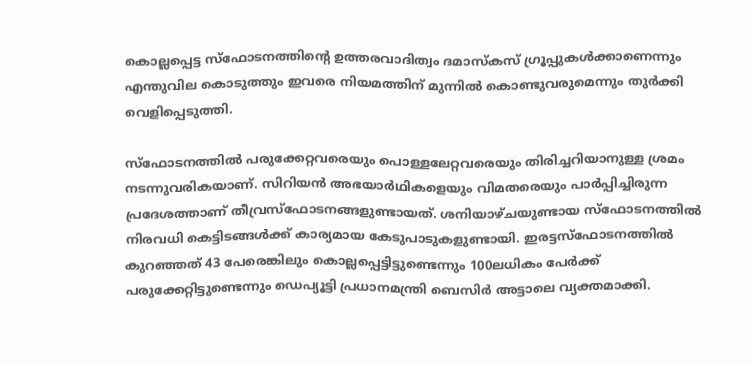കൊല്ലപ്പെട്ട സ്ഫോടനത്തിന്റെ ഉത്തരവാദിത്വം ദമാസ്കസ്‌ ഗ്രൂപ്പുകള്‍ക്കാണെന്നും എന്തുവില കൊടുത്തും ഇവരെ നിയമത്തിന്‌ മുന്നില്‍ കൊണ്ടുവരുമെന്നും തുര്‍ക്കി വെളിപ്പെടുത്തി.

സ്ഫോടനത്തില്‍ പരുക്കേറ്റവരെയും പൊള്ളലേറ്റവരെയും തിരിച്ചറിയാനുള്ള ശ്രമം നടന്നുവരികയാണ്‌. സിറിയന്‍ അഭയാര്‍ഥികളെയും വിമതരെയും പാര്‍പ്പിച്ചിരുന്ന പ്രദേശത്താണ്‌ തീവ്രസ്ഫോടനങ്ങളുണ്ടായത്‌. ശനിയാഴ്ചയുണ്ടായ സ്ഫോടനത്തില്‍ നിരവധി കെട്ടിടങ്ങള്‍ക്ക്‌ കാര്യമായ കേടുപാടുകളുണ്ടായി. ഇരട്ടസ്ഫോടനത്തില്‍ കുറഞ്ഞത്‌ 43 പേരെങ്കിലും കൊല്ലപ്പെട്ടിട്ടുണ്ടെന്നും 100ലധികം പേര്‍ക്ക്‌ പരുക്കേറ്റിട്ടുണ്ടെന്നും ഡെപ്യൂട്ടി പ്രധാനമന്ത്രി ബെസിര്‍ അട്ടാലെ വ്യക്തമാക്കി.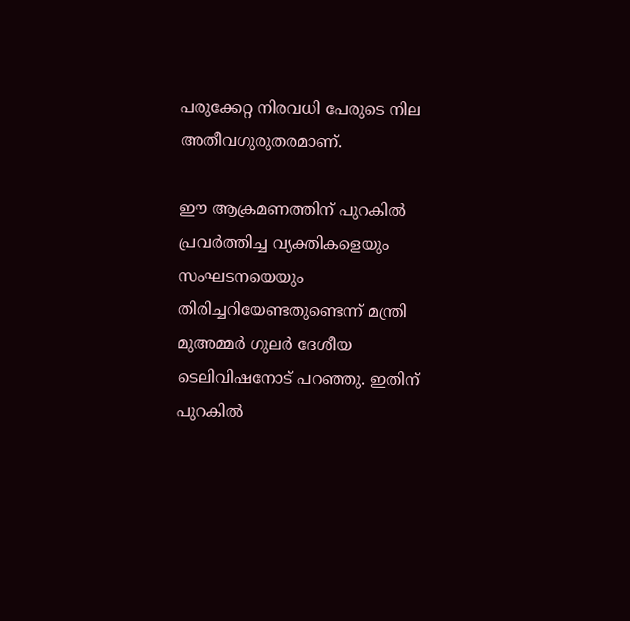പരുക്കേറ്റ നിരവധി പേരുടെ നില അതീവഗുരുതരമാണ്‌.

ഈ ആക്രമണത്തിന്‌ പുറകില്‍ പ്രവര്‍ത്തിച്ച വ്യക്തികളെയും സംഘടനയെയും തിരിച്ചറിയേണ്ടതുണ്ടെന്ന്‌ മന്ത്രി മുഅമ്മര്‍ ഗുലര്‍ ദേശീയ ടെലിവിഷനോട്‌ പറഞ്ഞു. ഇതിന്‌ പുറകില്‍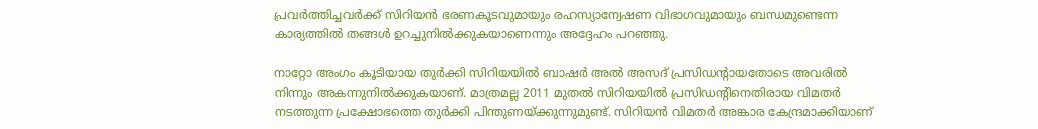പ്രവര്‍ത്തിച്ചവര്‍ക്ക്‌ സിറിയന്‍ ഭരണകൂടവുമായും രഹസ്യാന്വേഷണ വിഭാഗവുമായും ബന്ധമുണ്ടെന്ന കാര്യത്തില്‍ തങ്ങള്‍ ഉറച്ചുനില്‍ക്കുകയാണെന്നും അദ്ദേഹം പറഞ്ഞു.

നാറ്റോ അംഗം കൂടിയായ തുര്‍ക്കി സിറിയയില്‍ ബാഷര്‍ അല്‍ അസദ്‌ പ്രസിഡന്റായതോടെ അവരില്‍ നിന്നും അകന്നുനില്‍ക്കുകയാണ്‌. മാത്രമല്ല 2011 മുതല്‍ സിറിയയില്‍ പ്രസിഡന്റിനെതിരായ വിമതര്‍ നടത്തുന്ന പ്രക്ഷോഭത്തെ തുര്‍ക്കി പിന്തുണയ്‌ക്കുന്നുമുണ്ട്‌. സിറിയന്‍ വിമതര്‍ അങ്കാര കേന്ദ്രമാക്കിയാണ്‌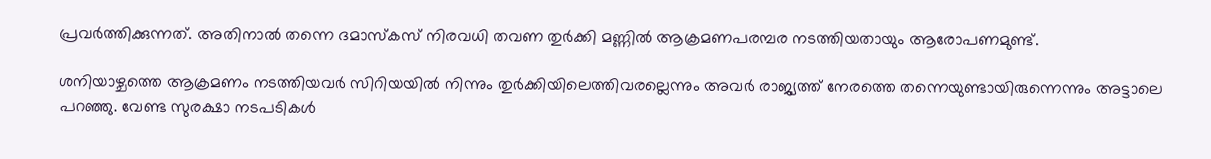പ്രവര്‍ത്തിക്കുന്നത്‌. അതിനാല്‍ തന്നെ ദമാസ്കസ്‌ നിരവധി തവണ തുര്‍ക്കി മണ്ണില്‍ ആക്രമണപരമ്പര നടത്തിയതായും ആരോപണമുണ്ട്‌.

ശനിയാഴ്ചത്തെ ആക്രമണം നടത്തിയവര്‍ സിറിയയില്‍ നിന്നും തുര്‍ക്കിയിലെത്തിവരല്ലെന്നും അവര്‍ രാജ്യത്ത്‌ നേരത്തെ തന്നെയുണ്ടായിരുന്നെന്നും അട്ടാലെ പറഞ്ഞു. വേണ്ട സുരക്ഷാ നടപടികള്‍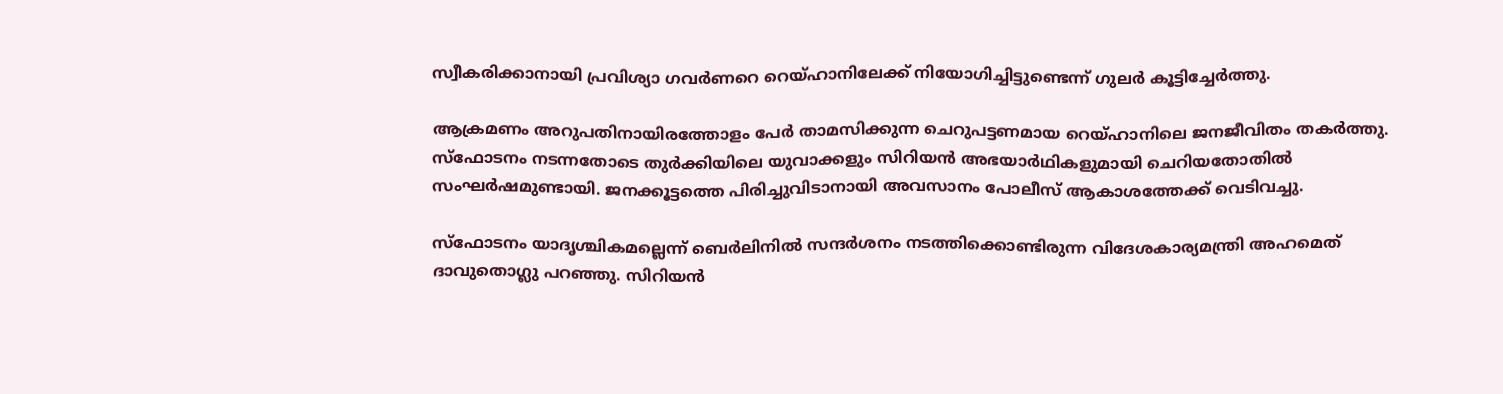സ്വീകരിക്കാനായി പ്രവിശ്യാ ഗവര്‍ണറെ റെയ്ഹാനിലേക്ക്‌ നിയോഗിച്ചിട്ടുണ്ടെന്ന്‌ ഗുലര്‍ കൂട്ടിച്ചേര്‍ത്തു.

ആക്രമണം അറുപതിനായിരത്തോളം പേര്‍ താമസിക്കുന്ന ചെറുപട്ടണമായ റെയ്ഹാനിലെ ജനജീവിതം തകര്‍ത്തു. സ്ഫോടനം നടന്നതോടെ തുര്‍ക്കിയിലെ യുവാക്കളും സിറിയന്‍ അഭയാര്‍ഥികളുമായി ചെറിയതോതില്‍ സംഘര്‍ഷമുണ്ടായി. ജനക്കൂട്ടത്തെ പിരിച്ചുവിടാനായി അവസാനം പോലീസ്‌ ആകാശത്തേക്ക്‌ വെടിവച്ചു.

സ്ഫോടനം യാദൃശ്ചികമല്ലെന്ന്‌ ബെര്‍ലിനില്‍ സന്ദര്‍ശനം നടത്തിക്കൊണ്ടിരുന്ന വിദേശകാര്യമന്ത്രി അഹമെത്‌ ദാവുതൊഗ്ലു പറഞ്ഞു. സിറിയന്‍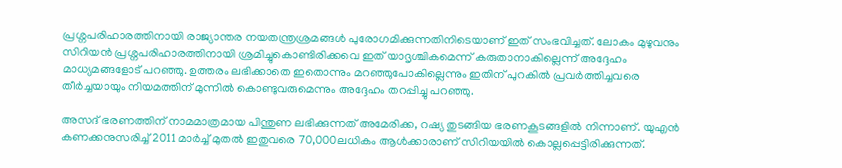പ്രശ്നപരിഹാരത്തിനായി രാജ്യാന്തര നയതന്ത്രശ്രമങ്ങള്‍ പുരോഗമിക്കുന്നതിനിടെയാണ്‌ ഇത്‌ സംഭവിച്ചത്‌. ലോകം മുഴുവനും സിറിയന്‍ പ്രശ്നപരിഹാരത്തിനായി ശ്രമിച്ചുകൊണ്ടിരിക്കവെ ഇത്‌ യാദൃശ്ചികമെന്ന്‌ കരുതാനാകില്ലെന്ന്‌ അദ്ദേഹം മാധ്യമങ്ങളോട്‌ പറഞ്ഞു. ഉത്തരം ലഭിക്കാതെ ഇതൊന്നും മറഞ്ഞുപോകില്ലെന്നും ഇതിന്‌ പുറകില്‍ പ്രവര്‍ത്തിച്ചവരെ തീര്‍ച്ചയായും നിയമത്തിന്‌ മുന്നില്‍ കൊണ്ടുവരുമെന്നും അദ്ദേഹം തറപ്പിച്ചു പറഞ്ഞു.

അസദ്‌ ഭരണത്തിന്‌ നാമമാത്രമായ പിന്തുണ ലഭിക്കുന്നത്‌ അമേരിക്ക, റഷ്യ തുടങ്ങിയ ഭരണകൂടങ്ങളില്‍ നിന്നാണ്‌. യുഎന്‍ കണക്കനുസരിച്ച്‌ 2011 മാര്‍ച്ച്‌ മുതല്‍ ഇതുവരെ 70,000ലധികം ആള്‍ക്കാരാണ്‌ സിറിയയില്‍ കൊല്ലപ്പെട്ടിരിക്കുന്നത്‌.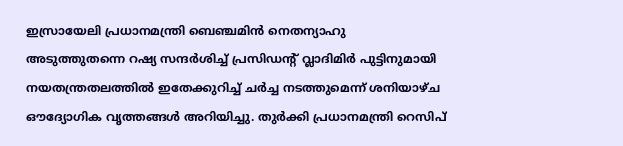ഇസ്രായേലി പ്രധാനമന്ത്രി ബെഞ്ചമിന്‍ നെതന്യാഹു അടുത്തുതന്നെ റഷ്യ സന്ദര്‍ശിച്ച്‌ പ്രസിഡന്റ്‌ വ്ലാദിമിര്‍ പുട്ടിനുമായി നയതന്ത്രതലത്തില്‍ ഇതേക്കുറിച്ച്‌ ചര്‍ച്ച നടത്തുമെന്ന്‌ ശനിയാഴ്ച ഔദ്യോഗിക വൃത്തങ്ങള്‍ അറിയിച്ചു. തുര്‍ക്കി പ്രധാനമന്ത്രി റെസിപ്‌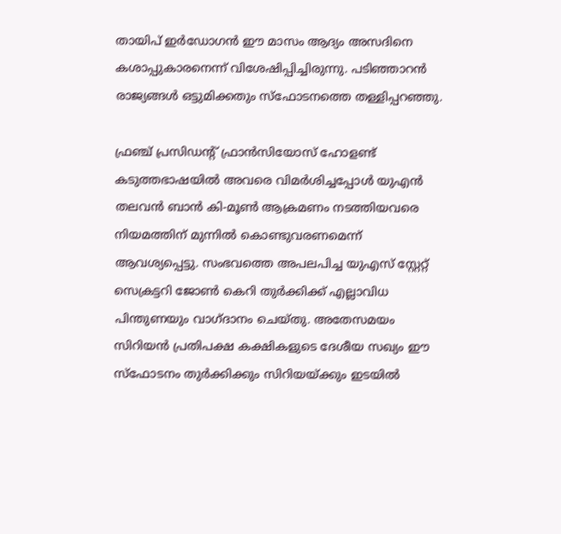തായിപ്‌ ഇര്‍ഡോഗന്‍ ഈ മാസം ആദ്യം അസദിനെ കശാപ്പുകാരനെന്ന്‌ വിശേഷിപ്പിച്ചിരുന്നു. പടിഞ്ഞാറന്‍ രാജ്യങ്ങള്‍ ഒട്ടുമിക്കതും സ്ഫോടനത്തെ തള്ളിപ്പറഞ്ഞു.

ഫ്രഞ്ച്‌ പ്രസിഡന്റ്‌ ഫ്രാന്‍സിയോസ്‌ ഹോളണ്ട്‌ കടുത്തഭാഷയില്‍ അവരെ വിമര്‍ശിച്ചപ്പോള്‍ യുഎന്‍ തലവന്‍ ബാന്‍ കി-മൂണ്‍ ആക്രമണം നടത്തിയവരെ നിയമത്തിന്‌ മുന്നില്‍ കൊണ്ടുവരണമെന്ന്‌ ആവശ്യപ്പെട്ടു. സംഭവത്തെ അപലപിച്ച യുഎസ്‌ സ്റ്റേറ്റ്‌ സെക്രട്ടറി ജോണ്‍ കെറി തുര്‍ക്കിക്ക്‌ എല്ലാവിധ പിന്തുണയും വാഗ്ദാനം ചെയ്തു. അതേസമയം സിറിയന്‍ പ്രതിപക്ഷ കക്ഷികളുടെ ദേശീയ സഖ്യം ഈ സ്ഫോടനം തുര്‍ക്കിക്കും സിറിയയ്‌ക്കും ഇടയില്‍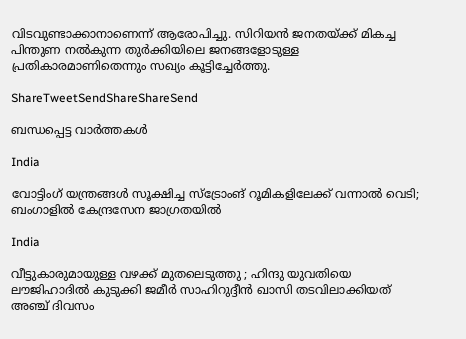വിടവുണ്ടാക്കാനാണെന്ന്‌ ആരോപിച്ചു. സിറിയന്‍ ജനതയ്‌ക്ക്‌ മികച്ച പിന്തുണ നല്‍കുന്ന തുര്‍ക്കിയിലെ ജനങ്ങളോടുള്ള പ്രതികാരമാണിതെന്നും സഖ്യം കൂട്ടിച്ചേര്‍ത്തു.

ShareTweetSendShareShareSend

ബന്ധപ്പെട്ട വാര്‍ത്തകള്‍

India

വോട്ടിംഗ് യന്ത്രങ്ങള്‍ സൂക്ഷിച്ച സ്ട്രോംങ് റൂമികളിലേക്ക് വന്നാല്‍ വെടി; ബംഗാളില്‍ കേന്ദ്രസേന ജാഗ്രതയില്‍

India

വീട്ടുകാരുമായുള്ള വഴക്ക് മുതലെടുത്തു ; ഹിന്ദു യുവതിയെ ലൗജിഹാദിൽ കുടുക്കി ജമീർ സാഹിറുദ്ദീൻ ഖാസി തടവിലാക്കിയത് അഞ്ച് ദിവസം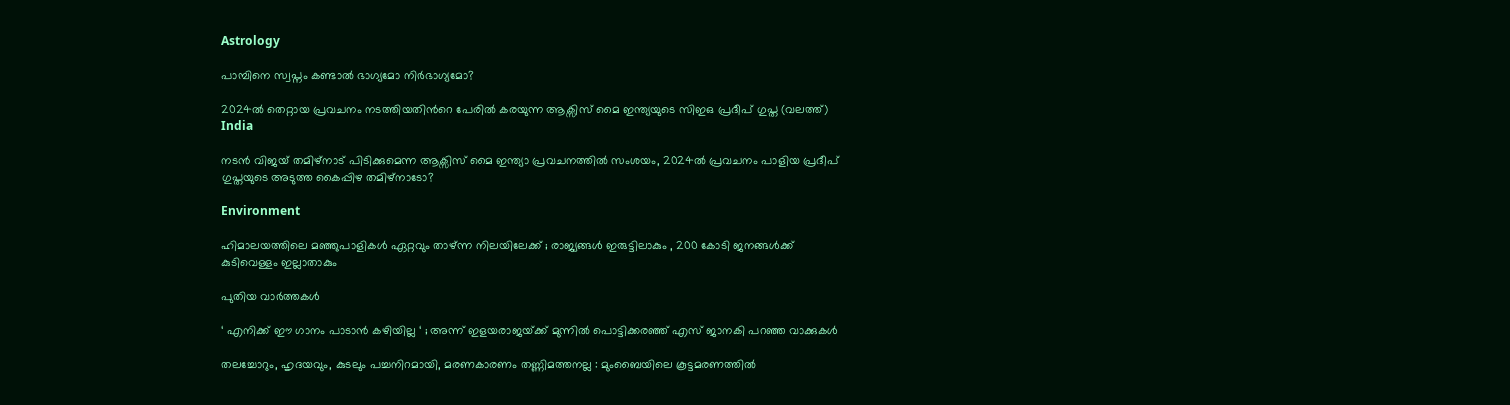Astrology

പാമ്പിനെ സ്വപ്നം കണ്ടാൽ ഭാഗ്യമോ നിർഭാഗ്യമോ?

2024ല്‍ തെറ്റായ പ്രവചനം നടത്തിയതിന്‍റെ പേരില്‍ കരയുന്ന ആക്സിസ് മൈ ഇന്ത്യയുടെ സിഇഒ പ്രദീപ് ഗുപ്ത (വലത്ത്)
India

നടന്‍ വിജയ് തമിഴ്നാട് പിടിക്കുമെന്ന ആക്സിസ് മൈ ഇന്ത്യാ പ്രവചനത്തില്‍ സംശയം, 2024ല്‍ പ്രവചനം പാളിയ പ്രദീപ് ഗുപ്തയുടെ അടുത്ത കൈപ്പിഴ തമിഴ്നാടോ?

Environment

ഹിമാലയത്തിലെ മഞ്ഞുപാളികൾ ഏറ്റവും താഴ്ന്ന നിലയിലേക്ക് ; രാജ്യങ്ങൾ ഇരുട്ടിലാകും , 200 കോടി ജനങ്ങൾക്ക് കുടിവെള്ളം ഇല്ലാതാകും

പുതിയ വാര്‍ത്തകള്‍

‘ എനിക്ക് ഈ ഗാനം പാടാൻ കഴിയില്ല ‘ ; അന്ന് ഇളയരാജയ്‌ക്ക് മുന്നിൽ പൊട്ടിക്കരഞ്ഞ് എസ് ജാനകി പറഞ്ഞ വാക്കുകൾ

തലച്ചോറും, ഹൃദയവും, കുടലും പച്ചനിറമായി, മരണകാരണം തണ്ണിമത്തനല്ല : മുംബൈയിലെ കൂട്ടമരണത്തിൽ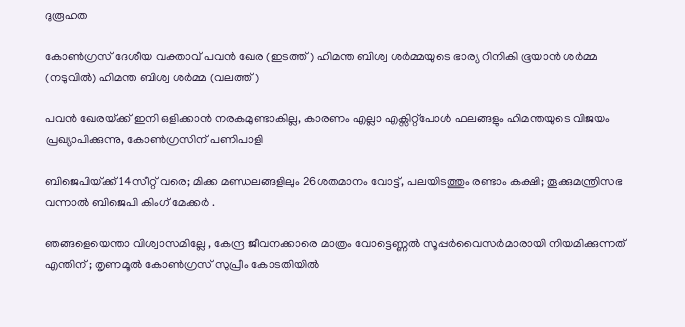ദുരൂഹത

കോണ്‍ഗ്രസ് ദേശീയ വക്താവ് പവന്‍ ഖേര (ഇടത്ത്) ഹിമന്ത ബിശ്വ ശര്‍മ്മയുടെ ഭാര്യ റിനികി ഭൂയാന്‍ ശര്‍മ്മ (നടുവില്‍) ഹിമന്ത ബിശ്വ ശര്‍മ്മ (വലത്ത്)

പവന്‍ ഖേരയ്‌ക്ക് ഇനി ഒളിക്കാന്‍ നരകമുണ്ടാകില്ല, കാരണം എല്ലാ എക്സിറ്റ്പോള്‍ ഫലങ്ങളും ഹിമന്തയുടെ വിജയം പ്രഖ്യാപിക്കുന്നു, കോണ്‍ഗ്രസിന് പണിപാളി

ബിജെപിയ്‌ക്ക് 14സീറ്റ് വരെ; മിക്ക മണ്ഡലങ്ങളിലും 26ശതമാനം വോട്ട്, പലയിടത്തും രണ്ടാം കക്ഷി; തൂക്കുമന്ത്രിസഭ വന്നാല്‍ ബിജെപി കിംഗ് മേക്കര്‍ .

ഞങ്ങളെയെന്താ വിശ്വാസമില്ലേ , കേന്ദ്ര ജീവനക്കാരെ മാത്രം വോട്ടെണ്ണൽ സൂപ്പർവൈസർമാരായി നിയമിക്കുന്നത് എന്തിന് ; തൃണമൂൽ കോൺഗ്രസ് സുപ്രീം കോടതിയിൽ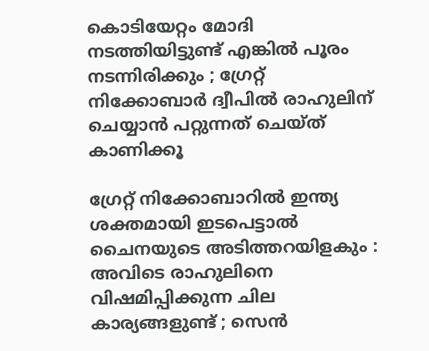കൊടിയേറ്റം മോദി നടത്തിയിട്ടുണ്ട് എങ്കിൽ പൂരം നടന്നിരിക്കും ; ഗ്രേറ്റ്‌ നിക്കോബാർ ദ്വീപിൽ രാഹുലിന് ചെയ്യാൻ പറ്റുന്നത് ചെയ്ത് കാണിക്കൂ

ഗ്രേറ്റ് നിക്കോബാറിൽ ഇന്ത്യ ശക്തമായി ഇടപെട്ടാൽ ചൈനയുടെ അടിത്തറയിളകും : അവിടെ രാഹുലിനെ വിഷമിപ്പിക്കുന്ന ചില കാര്യങ്ങളുണ്ട് ; സെൻ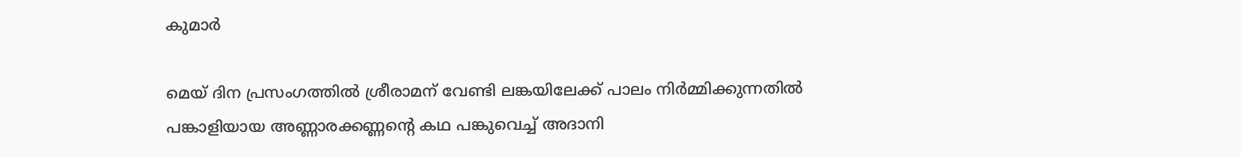കുമാർ

മെയ് ദിന പ്രസംഗത്തില്‍ ശ്രീരാമന് വേണ്ടി ലങ്കയിലേക്ക് പാലം നിര്‍മ്മിക്കുന്നതില്‍ പങ്കാളിയായ അണ്ണാരക്കണ്ണന്റെ കഥ പങ്കുവെച്ച് അദാനി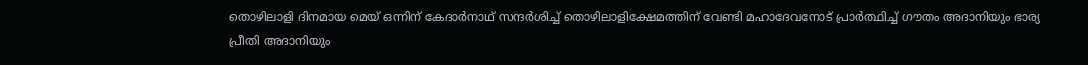തൊഴിലാളി ദിനമായ മെയ് ഒന്നിന് കേദാര്‍നാഥ് സന്ദര്‍ശിച്ച് തൊഴിലാളിക്ഷേമത്തിന് വേണ്ടി മഹാദേവനോട് പ്രാര്‍ത്ഥിച്ച് ഗൗതം അദാനിയും ഭാര്യ പ്രീതി അദാനിയും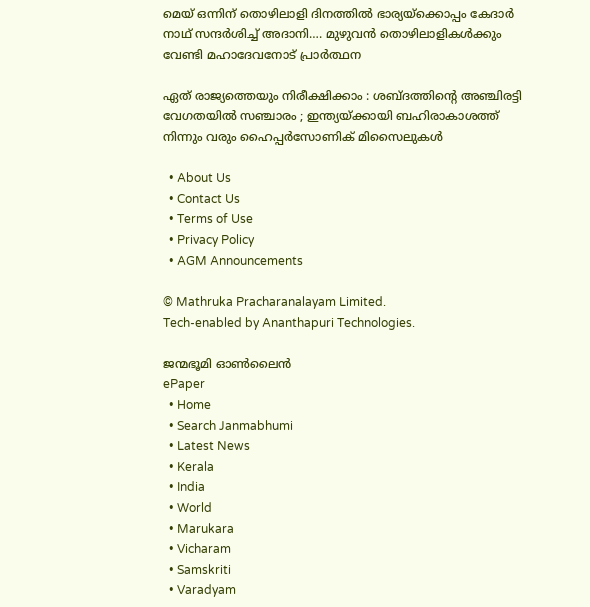മെയ് ഒന്നിന് തൊഴിലാളി ദിനത്തില്‍ ഭാര്യയ്‌ക്കൊപ്പം കേദാര്‍ നാഥ് സന്ദര്‍ശിച്ച് അദാനി…. മുഴുവന്‍ തൊഴിലാളികള്‍ക്കും വേണ്ടി മഹാദേവനോട് പ്രാര്‍ത്ഥന

ഏത് രാജ്യത്തെയും നിരീക്ഷിക്കാം : ശബ്ദത്തിന്റെ അഞ്ചിരട്ടി വേഗതയിൽ സഞ്ചാരം ; ഇന്ത്യയ്‌ക്കായി ബഹിരാകാശത്ത് നിന്നും വരും ഹൈപ്പർസോണിക് മിസൈലുകൾ

  • About Us
  • Contact Us
  • Terms of Use
  • Privacy Policy
  • AGM Announcements

© Mathruka Pracharanalayam Limited.
Tech-enabled by Ananthapuri Technologies.

ജന്മഭൂമി ഓണ്‍ലൈന്‍
ePaper
  • Home
  • Search Janmabhumi
  • Latest News
  • Kerala
  • India
  • World
  • Marukara
  • Vicharam
  • Samskriti
  • Varadyam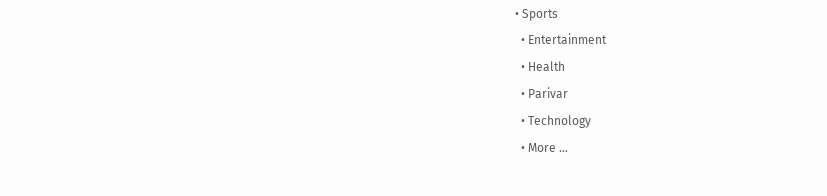• Sports
  • Entertainment
  • Health
  • Parivar
  • Technology
  • More …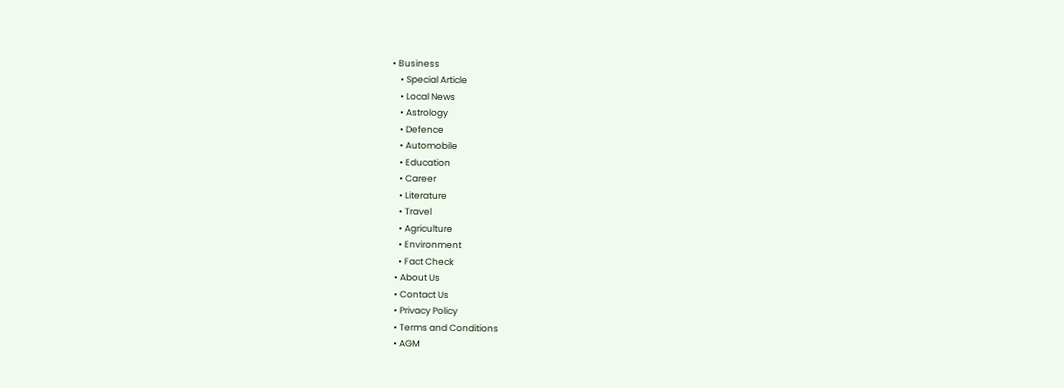• Business
    • Special Article
    • Local News
    • Astrology
    • Defence
    • Automobile
    • Education
    • Career
    • Literature
    • Travel
    • Agriculture
    • Environment
    • Fact Check
  • About Us
  • Contact Us
  • Privacy Policy
  • Terms and Conditions
  • AGM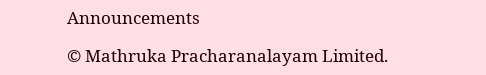Announcements

© Mathruka Pracharanalayam Limited.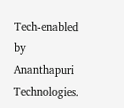Tech-enabled by Ananthapuri Technologies.